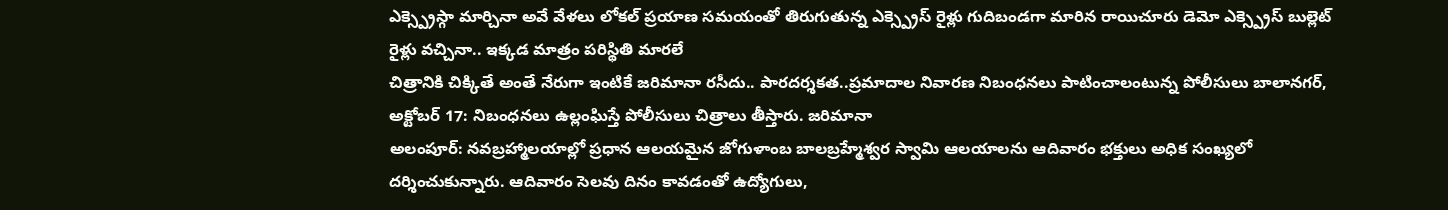ఎక్స్ప్రెస్గా మార్చినా అవే వేళలు లోకల్ ప్రయాణ సమయంతో తిరుగుతున్న ఎక్స్ప్రెస్ రైళ్లు గుదిబండగా మారిన రాయిచూరు డెమో ఎక్స్ప్రెస్ బుల్లెట్ రైళ్లు వచ్చినా.. ఇక్కడ మాత్రం పరిస్థితి మారలే
చిత్రానికి చిక్కితే అంతే నేరుగా ఇంటికే జరిమానా రసీదు.. పారదర్శకత..ప్రమాదాల నివారణ నిబంధనలు పాటించాలంటున్న పోలీసులు బాలానగర్, అక్టోబర్ 17: నిబంధనలు ఉల్లంఘిస్తే పోలీసులు చిత్రాలు తీస్తారు. జరిమానా
అలంపూర్: నవబ్రహ్మాలయాల్లో ప్రధాన ఆలయమైన జోగుళాంబ బాలబ్రహ్మేశ్వర స్వామి ఆలయాలను ఆదివారం భక్తులు అధిక సంఖ్యలో దర్శించుకున్నారు. ఆదివారం సెలవు దినం కావడంతో ఉద్యోగులు,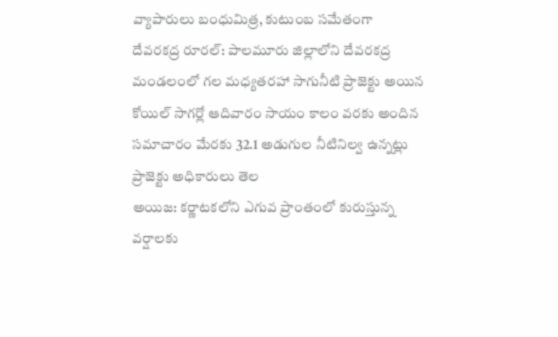వ్యాపారులు బంధుమిత్ర, కుటుంబ సమేతంగా
దేవరకద్ర రూరల్: పాలమూరు జిల్లాలోని దేవరకద్ర మండలంలో గల మధ్యతరహా సాగునీటి ప్రాజెక్టు అయిన కోయిల్ సాగర్లో ఆదివారం సాయం కాలం వరకు అందిన సమాచారం మేరకు 32.1 అడుగుల నీటినిల్వ ఉన్నట్లు ప్రాజెక్టు అధికారులు తెల
అయిజ: కర్ణాటకలోని ఎగువ ప్రాంతంలో కురుస్తున్న వర్షాలకు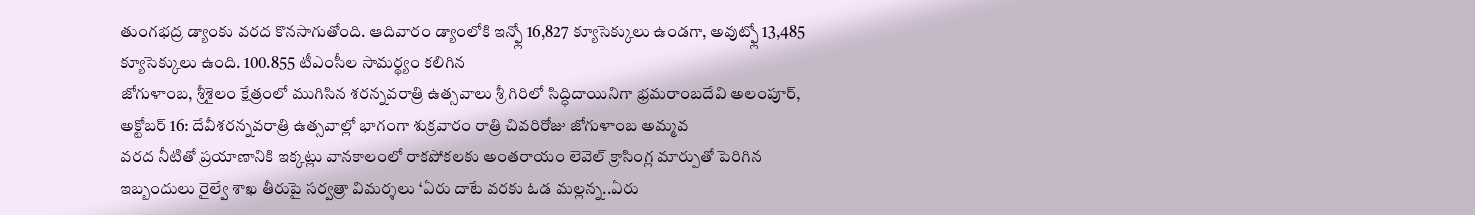తుంగభద్ర డ్యాంకు వరద కొనసాగుతోంది. ఆదివారం డ్యాంలోకి ఇన్ఫ్లో 16,827 క్యూసెక్కులు ఉండగా, అవుట్ఫ్లో 13,485 క్యూసెక్కులు ఉంది. 100.855 టీఎంసీల సామర్థ్యం కలిగిన
జోగుళాంబ, శ్రీశైలం క్షేత్రంలో ముగిసిన శరన్నవరాత్రి ఉత్సవాలు శ్రీ గిరిలో సిద్ధిదాయినిగా భ్రమరాంబదేవి అలంపూర్, అక్టోబర్ 16: దేవీశరన్నవరాత్రి ఉత్సవాల్లో భాగంగా శుక్రవారం రాత్రి చివరిరోజు జోగుళాంబ అమ్మవ
వరద నీటితో ప్రయాణానికి ఇక్కట్లు వానకాలంలో రాకపోకలకు అంతరాయం లెవెల్ క్రాసింగ్ల మార్పుతో పెరిగిన ఇబ్బందులు రైల్వే శాఖ తీరుపై సర్వత్రా విమర్శలు ‘ఏరు దాటే వరకు ఓడ మల్లన్న..ఏరు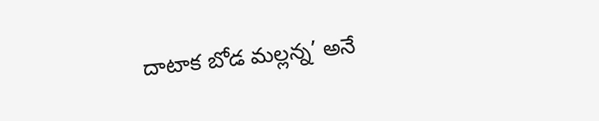దాటాక బోడ మల్లన్న’ అనే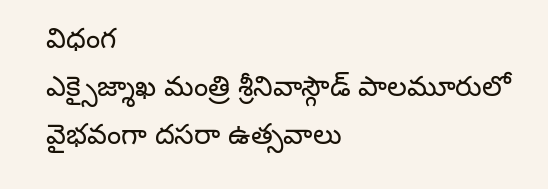విధంగ
ఎక్సైజ్శాఖ మంత్రి శ్రీనివాస్గౌడ్ పాలమూరులో వైభవంగా దసరా ఉత్సవాలు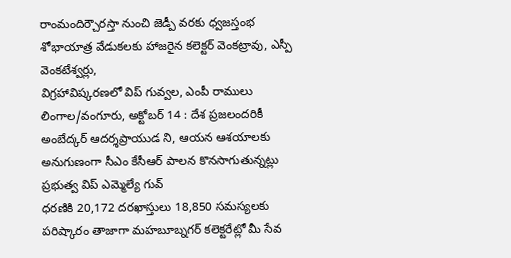రాంమందిర్చౌరస్తా నుంచి జెడ్పీ వరకు ధ్వజస్తంభ శోభాయాత్ర వేడుకలకు హాజరైన కలెక్టర్ వెంకట్రావు, ఎస్పీ వెంకటేశ్వర్లు,
విగ్రహావిష్కరణలో విప్ గువ్వల, ఎంపీ రాములు లింగాల/వంగూరు, అక్టోబర్ 14 : దేశ ప్రజలందరికీ అంబేద్కర్ ఆదర్శప్రాయుడ ని, ఆయన ఆశయాలకు అనుగుణంగా సీఎం కేసీఆర్ పాలన కొనసాగుతున్నట్లు ప్రభుత్వ విప్ ఎమ్మెల్యే గువ్
ధరణికి 20,172 దరఖాస్తులు 18,850 సమస్యలకు పరిష్కారం తాజాగా మహబూబ్నగర్ కలెక్టరేట్లో మీ సేవ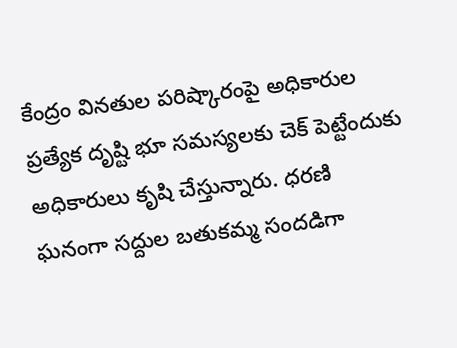కేంద్రం వినతుల పరిష్కారంపై అధికారుల ప్రత్యేక దృష్టి భూ సమస్యలకు చెక్ పెట్టేందుకు అధికారులు కృషి చేస్తున్నారు. ధరణి
ఘనంగా సద్దుల బతుకమ్మ సందడిగా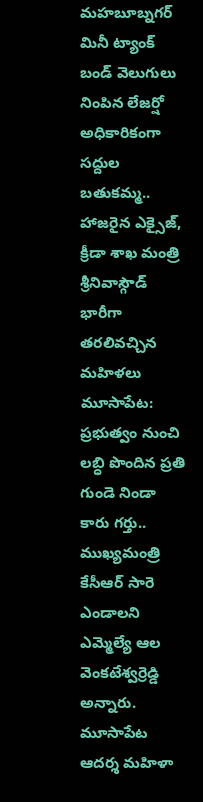మహబూబ్నగర్ మినీ ట్యాంక్ బండ్ వెలుగులు నింపిన లేజర్షో అధికారికంగా సద్దుల బతుకమ్మ.. హాజరైన ఎక్సైజ్, క్రీడా శాఖ మంత్రి శ్రీనివాస్గౌడ్ భారీగా తరలివచ్చిన మహిళలు
మూసాపేట: ప్రభుత్వం నుంచి లబ్ధి పొందిన ప్రతి గుండె నిండా కారు గర్తు.. ముఖ్యమంత్రి కేసీఆర్ సారె ఎండాలని ఎమ్మెల్యే ఆల వెంకటేశ్వర్రెడ్డి అన్నారు. మూసాపేట ఆదర్శ మహిళా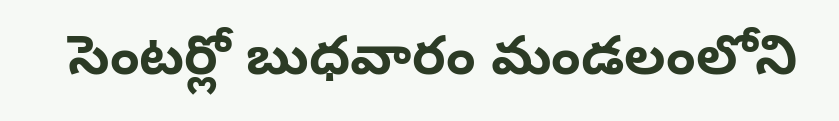సెంటర్లో బుధవారం మండలంలోని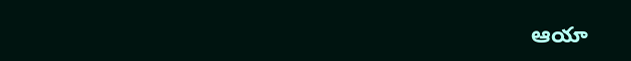ఆయా